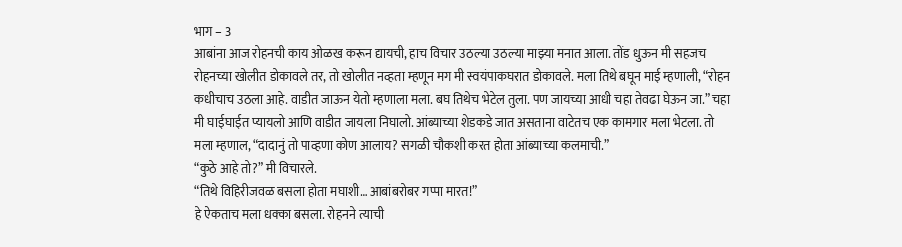भाग – 3
आबांना आज रोहनची काय ओळख करून द्यायची, हाच विचार उठल्या उठल्या माझ्या मनात आला. तोंड धुऊन मी सहजच रोहनच्या खोलीत डोकावले तर, तो खोलीत नव्हता म्हणून मग मी स्वयंपाकघरात डोकावले. मला तिथे बघून माई म्हणाली, “रोहन कधीचाच उठला आहे. वाडीत जाऊन येतो म्हणाला मला. बघ तिथेच भेटेल तुला. पण जायच्या आधी चहा तेवढा घेऊन जा.” चहा मी घाईघाईत प्यायलो आणि वाडीत जायला निघालो. आंब्याच्या शेडकडे जात असताना वाटेतच एक कामगार मला भेटला. तो मला म्हणाल, “दादानुं तो पाव्हणा कोण आलाय? सगळी चौकशी करत होता आंब्याच्या कलमाची.”
“कुठे आहे तो?” मी विचारले.
“तिथे विहिरीजवळ बसला होता मघाशी… आबांबरोबर गप्पा मारत!”
हे ऐकताच मला धक्का बसला. रोहनने त्याची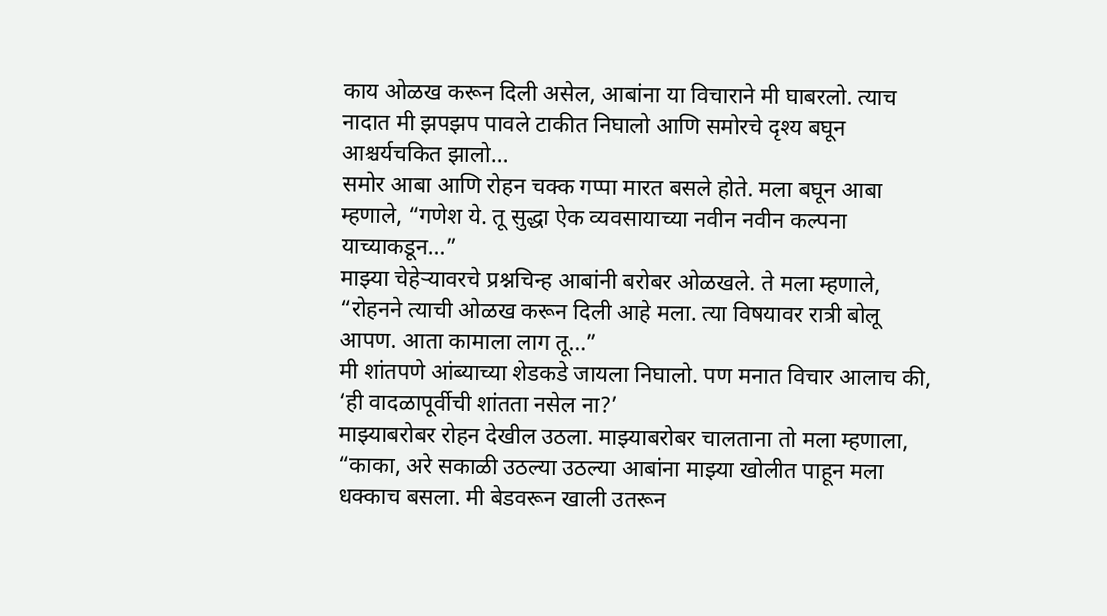काय ओळख करून दिली असेल, आबांना या विचाराने मी घाबरलो. त्याच नादात मी झपझप पावले टाकीत निघालो आणि समोरचे दृश्य बघून आश्चर्यचकित झालो…
समोर आबा आणि रोहन चक्क गप्पा मारत बसले होते. मला बघून आबा म्हणाले, “गणेश ये. तू सुद्धा ऐक व्यवसायाच्या नवीन नवीन कल्पना याच्याकडून…”
माझ्या चेहेऱ्यावरचे प्रश्नचिन्ह आबांनी बरोबर ओळखले. ते मला म्हणाले, “रोहनने त्याची ओळख करून दिली आहे मला. त्या विषयावर रात्री बोलू आपण. आता कामाला लाग तू…”
मी शांतपणे आंब्याच्या शेडकडे जायला निघालो. पण मनात विचार आलाच की, ‘ही वादळापूर्वीची शांतता नसेल ना?’
माझ्याबरोबर रोहन देखील उठला. माझ्याबरोबर चालताना तो मला म्हणाला, “काका, अरे सकाळी उठल्या उठल्या आबांना माझ्या खोलीत पाहून मला धक्काच बसला. मी बेडवरून खाली उतरून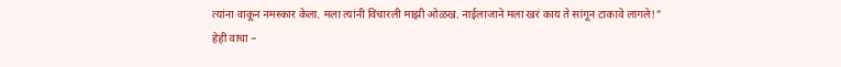त्यांना वाकून नमस्कार केला. मला त्यांनी विचारली माझी ओळख. नाईलाजाने मला खरं काय ते सांगून टाकावे लागले!”
हेही वाचा –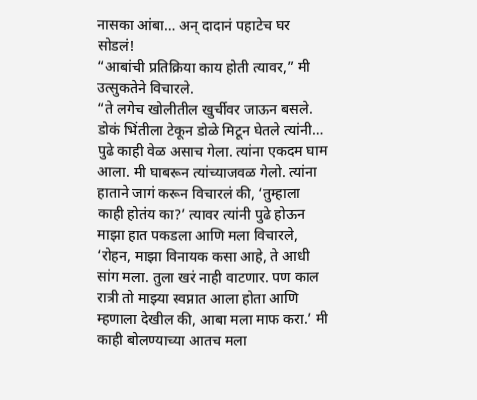नासका आंबा… अन् दादानं पहाटेच घर सोडलं!
“आबांची प्रतिक्रिया काय होती त्यावर,” मी उत्सुकतेने विचारले.
“ते लगेच खोलीतील खुर्चीवर जाऊन बसले. डोकं भिंतीला टेकून डोळे मिटून घेतले त्यांनी… पुढे काही वेळ असाच गेला. त्यांना एकदम घाम आला. मी घाबरून त्यांच्याजवळ गेलो. त्यांना हाताने जागं करून विचारलं की, ‘तुम्हाला काही होतंय का?’ त्यावर त्यांनी पुढे होऊन माझा हात पकडला आणि मला विचारले, ‘रोहन, माझा विनायक कसा आहे, ते आधी सांग मला. तुला खरं नाही वाटणार. पण काल रात्री तो माझ्या स्वप्नात आला होता आणि म्हणाला देखील की, आबा मला माफ करा.’ मी काही बोलण्याच्या आतच मला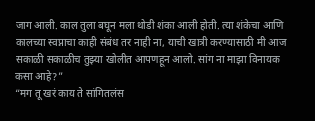जाग आली. काल तुला बघून मला थोडी शंका आली होती. त्या शंकेचा आणि कालच्या स्वप्नाचा काही संबंध तर नाही ना, याची खात्री करण्यासाठी मी आज सकाळी सकाळीच तुझ्या खोलीत आपणहून आलो. सांग ना माझा विनायक कसा आहे?”
“मग तू खरं काय ते सांगितलंस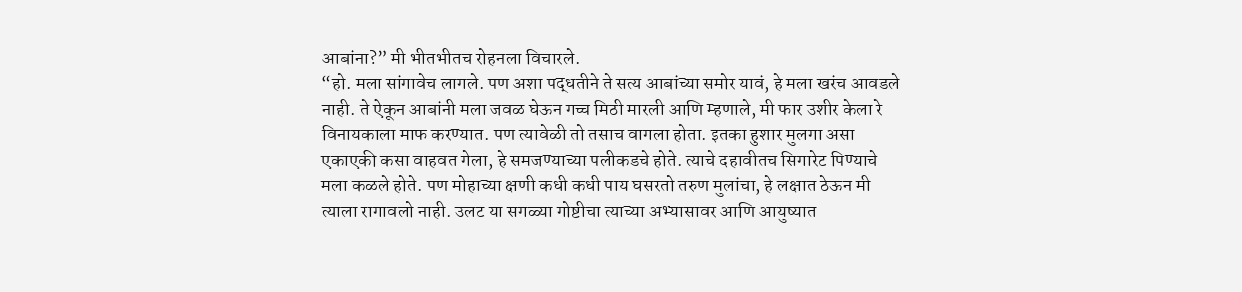आबांना?” मी भीतभीतच रोहनला विचारले.
“हो. मला सांगावेच लागले. पण अशा पद्धतीने ते सत्य आबांच्या समोर यावं, हे मला खरंच आवडले नाही. ते ऐकून आबांनी मला जवळ घेऊन गच्च मिठी मारली आणि म्हणाले, मी फार उशीर केला रे विनायकाला माफ करण्यात. पण त्यावेळी तो तसाच वागला होता. इतका हुशार मुलगा असा एकाएकी कसा वाहवत गेला, हे समजण्याच्या पलीकडचे होते. त्याचे दहावीतच सिगारेट पिण्याचे मला कळले होते. पण मोहाच्या क्षणी कधी कधी पाय घसरतो तरुण मुलांचा, हे लक्षात ठेऊन मी त्याला रागावलो नाही. उलट या सगळ्या गोष्टीचा त्याच्या अभ्यासावर आणि आयुष्यात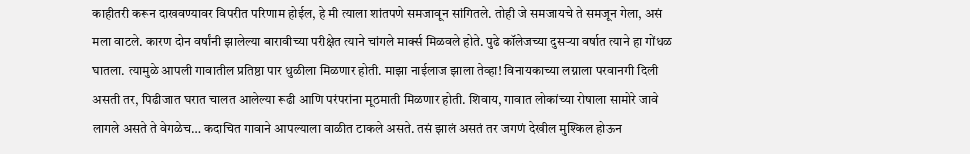काहीतरी करून दाखवण्यावर विपरीत परिणाम होईल, हे मी त्याला शांतपणे समजावून सांगितले. तोही जे समजायचे ते समजून गेला, असं मला वाटले. कारण दोन वर्षांनी झालेल्या बारावीच्या परीक्षेत त्याने चांगले मार्क्स मिळवले होते. पुढे कॉलेजच्या दुसऱ्या वर्षात त्याने हा गोंधळ घातला. त्यामुळे आपली गावातील प्रतिष्ठा पार धुळीला मिळणार होती. माझा नाईलाज झाला तेव्हा! विनायकाच्या लग्नाला परवानगी दिली असती तर, पिढीजात घरात चालत आलेल्या रूढी आणि परंपरांना मूठमाती मिळणार होती. शिवाय, गावात लोकांच्या रोषाला सामोरे जावे लागले असते ते वेगळेच… कदाचित गावाने आपल्याला वाळीत टाकले असते. तसं झालं असतं तर जगणं देखील मुश्किल होऊन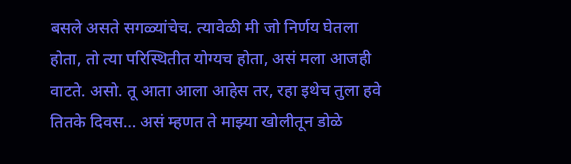बसले असते सगळ्यांचेच. त्यावेळी मी जो निर्णय घेतला होता, तो त्या परिस्थितीत योग्यच होता, असं मला आजही वाटते. असो. तू आता आला आहेस तर, रहा इथेच तुला हवे तितके दिवस… असं म्हणत ते माझ्या खोलीतून डोळे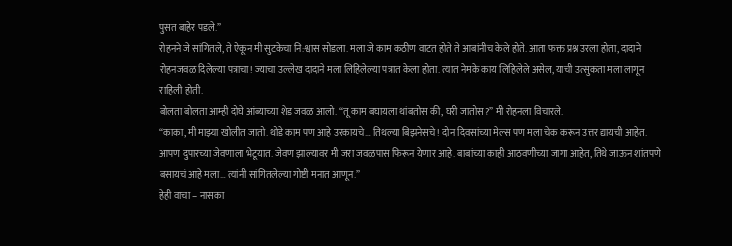पुसत बाहेर पडले.”
रोहनने जे सांगितले, ते ऐकून मी सुटकेचा नि:श्वास सोडला. मला जे काम कठीण वाटत होते ते आबांनीच केले होते. आता फक्त प्रश्न उरला होता, दादाने रोहनजवळ दिलेल्या पत्राचा! ज्याचा उल्लेख दादाने मला लिहिलेल्या पत्रात केला होता. त्यात नेमके काय लिहिलेले असेल, याची उत्सुकता मला लागून राहिली होती.
बोलता बोलता आम्ही दोघे आंब्याच्या शेड जवळ आलो. “तू काम बघायला थांबतोस की, घरी जातोस?” मी रोहनला विचारले.
“काका, मी माझ्या खोलीत जातो. थोडे काम पण आहे उरकायचे… तिथल्या बिझनेसचे! दोन दिवसांच्या मेल्स पण मला चेक करून उत्तर द्यायची आहेत. आपण दुपारच्या जेवणाला भेटूयात. जेवण झाल्यावर मी जरा जवळपास फिरून येणार आहे. बाबांच्या काही आठवणीच्या जागा आहेत, तिथे जाऊन शांतपणे बसायचं आहे मला… त्यांनी सांगितलेल्या गोष्टी मनात आणून.”
हेही वाचा – नासका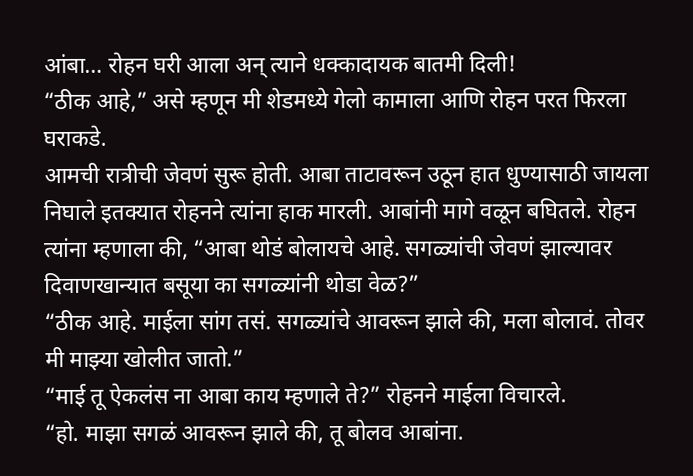आंबा… रोहन घरी आला अन् त्याने धक्कादायक बातमी दिली!
“ठीक आहे,” असे म्हणून मी शेडमध्ये गेलो कामाला आणि रोहन परत फिरला घराकडे.
आमची रात्रीची जेवणं सुरू होती. आबा ताटावरून उठून हात धुण्यासाठी जायला निघाले इतक्यात रोहनने त्यांना हाक मारली. आबांनी मागे वळून बघितले. रोहन त्यांना म्हणाला की, “आबा थोडं बोलायचे आहे. सगळ्यांची जेवणं झाल्यावर दिवाणखान्यात बसूया का सगळ्यांनी थोडा वेळ?”
“ठीक आहे. माईला सांग तसं. सगळ्यांचे आवरून झाले की, मला बोलावं. तोवर मी माझ्या खोलीत जातो.”
“माई तू ऐकलंस ना आबा काय म्हणाले ते?” रोहनने माईला विचारले.
“हो. माझा सगळं आवरून झाले की, तू बोलव आबांना.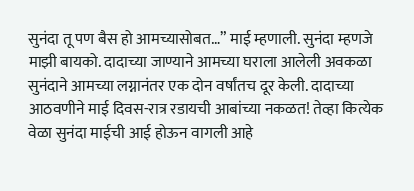सुनंदा तू पण बैस हो आमच्यासोबत…” माई म्हणाली. सुनंदा म्हणजे माझी बायको. दादाच्या जाण्याने आमच्या घराला आलेली अवकळा सुनंदाने आमच्या लग्नानंतर एक दोन वर्षांतच दूर केली. दादाच्या आठवणीने माई दिवस-रात्र रडायची आबांच्या नकळत! तेव्हा कित्येक वेळा सुनंदा माईची आई होऊन वागली आहे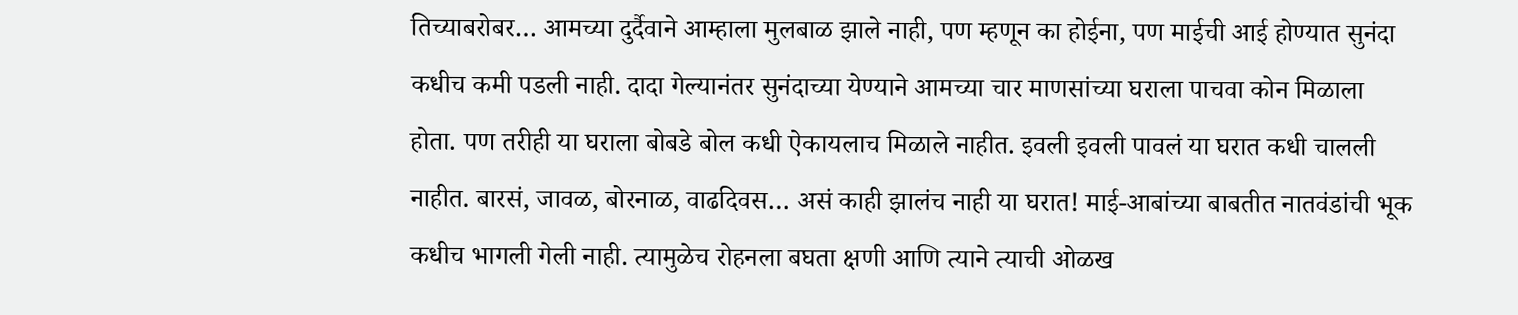तिच्याबरोबर… आमच्या दुर्दैवाने आम्हाला मुलबाळ झाले नाही, पण म्हणून का होईना, पण माईची आई होण्यात सुनंदा कधीच कमी पडली नाही. दादा गेल्यानंतर सुनंदाच्या येण्याने आमच्या चार माणसांच्या घराला पाचवा कोन मिळाला होता. पण तरीही या घराला बोबडे बोल कधी ऐकायलाच मिळाले नाहीत. इवली इवली पावलं या घरात कधी चालली नाहीत. बारसं, जावळ, बोरनाळ, वाढदिवस… असं काही झालंच नाही या घरात! माई-आबांच्या बाबतीत नातवंडांची भूक कधीच भागली गेली नाही. त्यामुळेच रोहनला बघता क्षणी आणि त्याने त्याची ओळख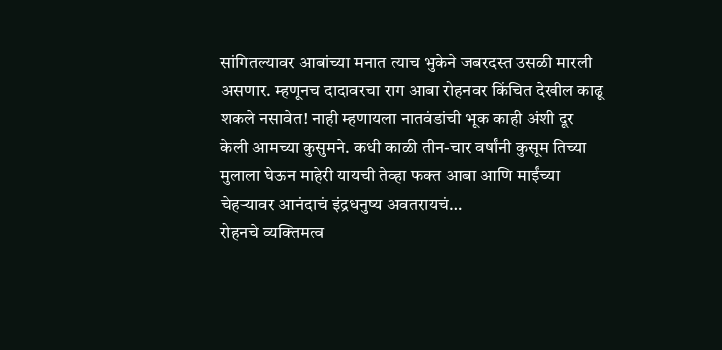सांगितल्यावर आबांच्या मनात त्याच भुकेने जबरदस्त उसळी मारली असणार. म्हणूनच दादावरचा राग आबा रोहनवर किंचित देखील काढू शकले नसावेत! नाही म्हणायला नातवंडांची भूक काही अंशी दूर केली आमच्या कुसुमने. कधी काळी तीन-चार वर्षांनी कुसूम तिच्या मुलाला घेऊन माहेरी यायची तेव्हा फक्त आबा आणि माईंच्या चेहऱ्यावर आनंदाचं इंद्रधनुष्य अवतरायचं…
रोहनचे व्यक्तिमत्व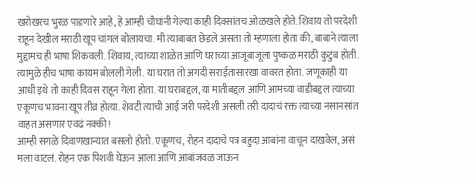खरोखरच भुरळ पाडणारे आहे, हे आम्ही चौघांनी गेल्या काही दिवसांतच ओळखले होते. शिवाय तो परदेशी राहून देखील मराठी खूप चांगलं बोलायचा. मी त्याबाबत छेडले असता तो म्हणाला होता की, बाबाने त्याला मुद्दामच ही भाषा शिकवली. शिवाय, त्याच्या शाळेत आणि घराच्या आजूबाजूला पुष्कळ मराठी कुटुंब होती. त्यामुळे हीच भाषा कायम बोलली गेली. या घरात तो अगदी सराईतासारखा वावरत होता. जणूकाही या आधी इथे तो काही दिवस राहून गेला होता. या घराबद्दल, या मातीबद्दल आणि आमच्या वाडीबद्दल त्याच्या एकूणच भावना खूप तीव्र होत्या. शेवटी त्याची आई जरी परदेशी असली तरी दादाचं रक्त त्याच्या नसानसांत वाहत असणार एवढं नक्की!
आम्ही सगळे दिवाणखान्यात बसलो होतो. एकूणच, रोहन दादाचे पत्र बहुदा आबांना वाचून दाखवेल, असं मला वाटलं. रोहन एक पिशवी घेऊन आला आणि आबांजवळ जाऊन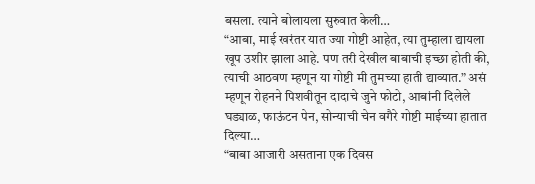बसला. त्याने बोलायला सुरुवात केली…
“आबा, माई खरंतर यात ज्या गोष्टी आहेत, त्या तुम्हाला द्यायला खूप उशीर झाला आहे. पण तरी देखील बाबाची इच्छा होती की, त्याची आठवण म्हणून या गोष्टी मी तुमच्या हाती द्याव्यात.” असं म्हणून रोहनने पिशवीतून दादाचे जुने फोटो, आबांनी दिलेले घड्याळ, फाऊंटन पेन, सोन्याची चेन वगैरे गोष्टी माईच्या हातात दिल्या…
“बाबा आजारी असताना एक दिवस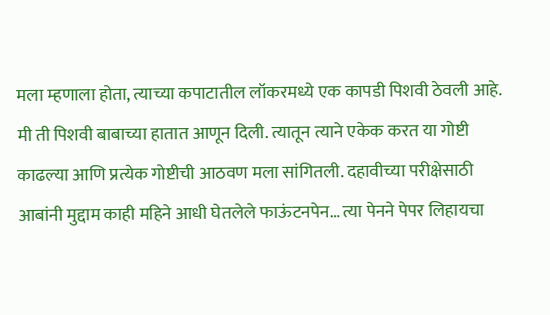मला म्हणाला होता, त्याच्या कपाटातील लॉकरमध्ये एक कापडी पिशवी ठेवली आहे. मी ती पिशवी बाबाच्या हातात आणून दिली. त्यातून त्याने एकेक करत या गोष्टी काढल्या आणि प्रत्येक गोष्टीची आठवण मला सांगितली. दहावीच्या परीक्षेसाठी आबांनी मुद्दाम काही महिने आधी घेतलेले फाऊंटनपेन… त्या पेनने पेपर लिहायचा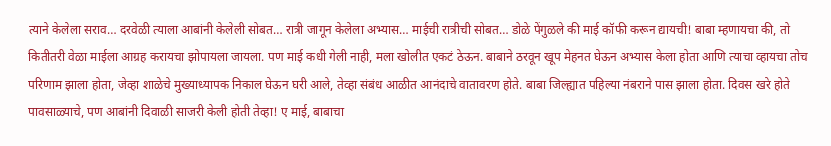त्याने केलेला सराव… दरवेळी त्याला आबांनी केलेली सोबत… रात्री जागून केलेला अभ्यास… माईची रात्रीची सोबत… डोळे पेंगुळले की माई कॉफी करून द्यायची! बाबा म्हणायचा की, तो कितीतरी वेळा माईला आग्रह करायचा झोपायला जायला. पण माई कधी गेली नाही, मला खोलीत एकटं ठेऊन. बाबाने ठरवून खूप मेहनत घेऊन अभ्यास केला होता आणि त्याचा व्हायचा तोच परिणाम झाला होता, जेव्हा शाळेचे मुख्याध्यापक निकाल घेऊन घरी आले, तेव्हा संबंध आळीत आनंदाचे वातावरण होते. बाबा जिल्ह्यात पहिल्या नंबराने पास झाला होता. दिवस खरे होते पावसाळ्याचे, पण आबांनी दिवाळी साजरी केली होती तेव्हा! ए माई, बाबाचा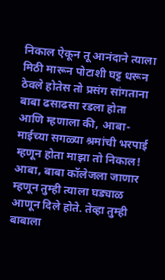निकाल ऐकून तू आनंदाने त्याला मिठी मारून पोटाशी घट्ट धरून ठेवले होतेस तो प्रसंग सांगताना बाबा ढसाढसा रडला होता आणि म्हणाला की, आबा-माईच्या सगळ्या श्रमांची भरपाई म्हणून होता माझा तो निकाल! आबा, बाबा कॉलेजला जाणार म्हणून तुम्ही त्याला घड्याळ आणून दिले होते. तेव्हा तुम्ही बाबाला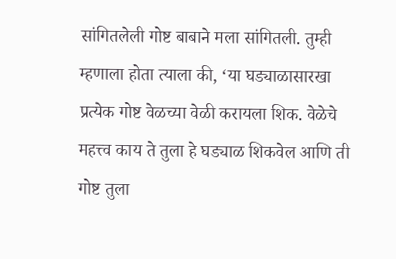सांगितलेली गोष्ट बाबाने मला सांगितली. तुम्ही म्हणाला होता त्याला की, ‘या घड्याळासारखा प्रत्येक गोष्ट वेळच्या वेळी करायला शिक. वेळेचे महत्त्व काय ते तुला हे घड्याळ शिकवेल आणि ती गोष्ट तुला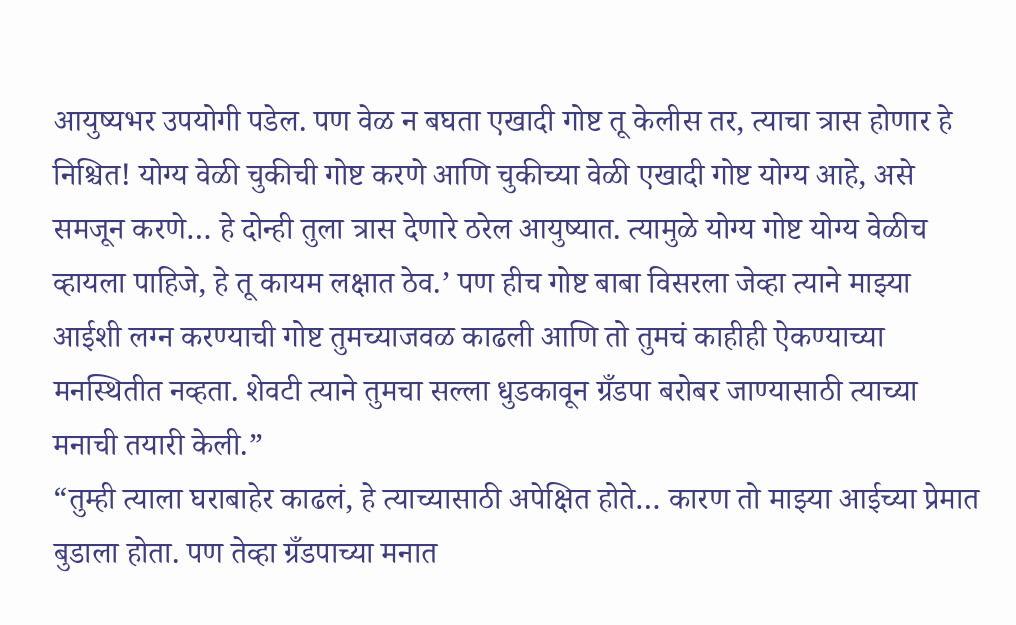आयुष्यभर उपयोगी पडेल. पण वेळ न बघता एखादी गोष्ट तू केलीस तर, त्याचा त्रास होणार हे निश्चित! योग्य वेळी चुकीची गोष्ट करणे आणि चुकीच्या वेळी एखादी गोष्ट योग्य आहे, असे समजून करणे… हे दोन्ही तुला त्रास देणारे ठरेल आयुष्यात. त्यामुळे योग्य गोष्ट योग्य वेळीच व्हायला पाहिजे, हे तू कायम लक्षात ठेव.’ पण हीच गोष्ट बाबा विसरला जेव्हा त्याने माझ्या आईशी लग्न करण्याची गोष्ट तुमच्याजवळ काढली आणि तो तुमचं काहीही ऐकण्याच्या मनस्थितीत नव्हता. शेवटी त्याने तुमचा सल्ला धुडकावून ग्रँडपा बरोबर जाण्यासाठी त्याच्या मनाची तयारी केली.”
“तुम्ही त्याला घराबाहेर काढलं, हे त्याच्यासाठी अपेक्षित होते… कारण तो माझ्या आईच्या प्रेमात बुडाला होता. पण तेव्हा ग्रँडपाच्या मनात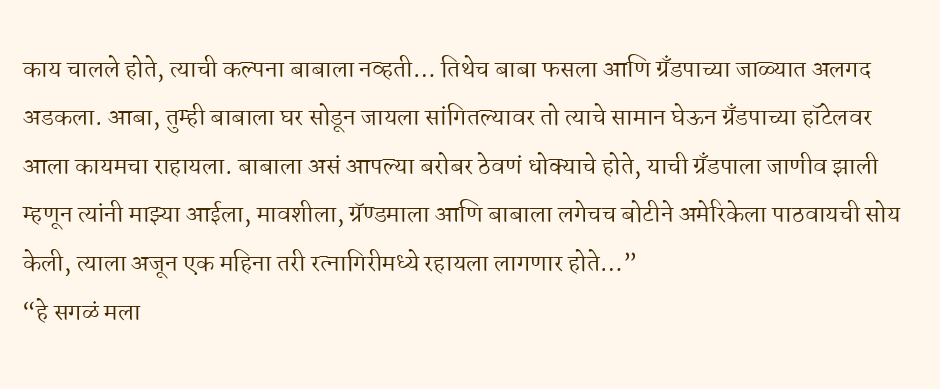काय चालले होते, त्याची कल्पना बाबाला नव्हती… तिथेच बाबा फसला आणि ग्रँडपाच्या जाळ्यात अलगद अडकला. आबा, तुम्ही बाबाला घर सोडून जायला सांगितल्यावर तो त्याचे सामान घेऊन ग्रँडपाच्या हॉटेलवर आला कायमचा राहायला. बाबाला असं आपल्या बरोबर ठेवणं धोक्याचे होते, याची ग्रँडपाला जाणीव झाली म्हणून त्यांनी माझ्या आईला, मावशीला, ग्रॅण्डमाला आणि बाबाला लगेचच बोटीने अमेरिकेला पाठवायची सोय केली, त्याला अजून एक महिना तरी रत्नागिरीमध्ये रहायला लागणार होते…”
“हे सगळं मला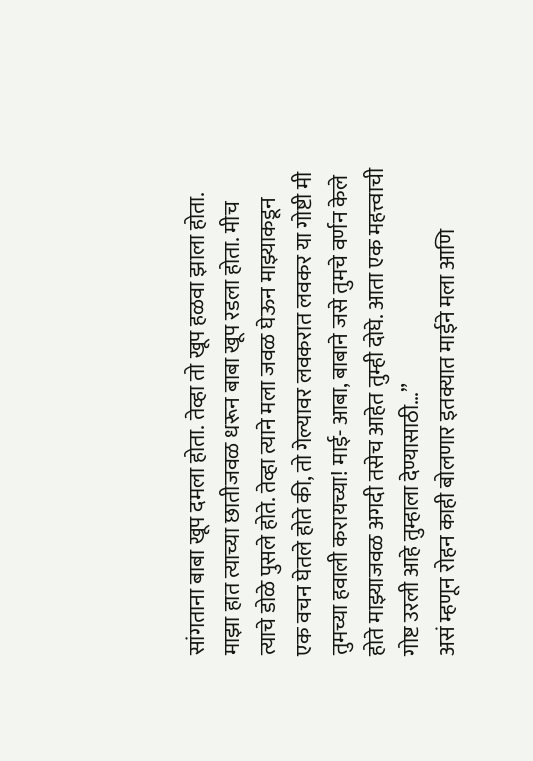सांगताना बाबा खूप दमला होता. तेव्हा तो खूप हळवा झाला होता. माझा हात त्याच्या छातीजवळ धरून बाबा खूप रडला होता. मीच त्याचे डोळे पुसले होते. तेव्हा त्याने मला जवळ घेऊन माझ्याकडून एक वचन घेतले होते की, तो गेल्यावर लवकरात लवकर या गोष्टी मी तुमच्या हवाली करायच्या! माई- आबा, बाबाने जसे तुमचे वर्णन केले होते माझ्याजवळ अगदी तसेच आहेत तुम्ही दोघे. आता एक महत्त्वाची गोष्ट उरली आहे तुम्हाला देण्यासाठी…”
असं म्हणून रोहन काही बोलणार इतक्यात माईने मला आणि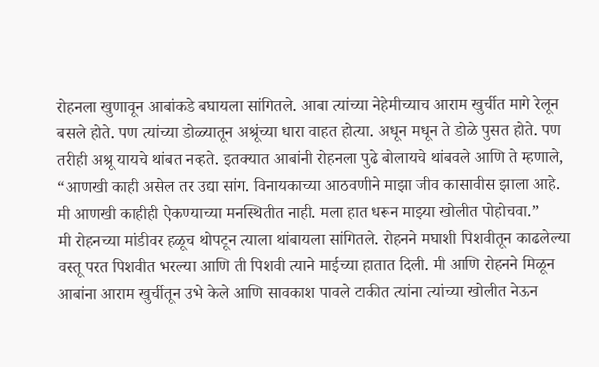रोहनला खुणावून आबांकडे बघायला सांगितले. आबा त्यांच्या नेहेमीच्याच आराम खुर्चीत मागे रेलून बसले होते. पण त्यांच्या डोळ्यातून अश्रूंच्या धारा वाहत होत्या. अधून मधून ते डोळे पुसत होते. पण तरीही अश्रू यायचे थांबत नव्हते. इतक्यात आबांनी रोहनला पुढे बोलायचे थांबवले आणि ते म्हणाले, “आणखी काही असेल तर उद्या सांग. विनायकाच्या आठवणीने माझा जीव कासावीस झाला आहे. मी आणखी काहीही ऐकण्याच्या मनस्थितीत नाही. मला हात धरून माझ्या खोलीत पोहोचवा.”
मी रोहनच्या मांडीवर हळूच थोपटून त्याला थांबायला सांगितले. रोहनने मघाशी पिशवीतून काढलेल्या वस्तू परत पिशवीत भरल्या आणि ती पिशवी त्याने माईच्या हातात दिली. मी आणि रोहनने मिळून आबांना आराम खुर्चीतून उभे केले आणि सावकाश पावले टाकीत त्यांना त्यांच्या खोलीत नेऊन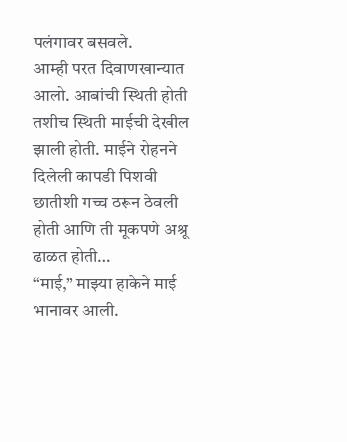पलंगावर बसवले.
आम्ही परत दिवाणखान्यात आलो. आबांची स्थिती होती तशीच स्थिती माईची देखील झाली होती. माईने रोहनने दिलेली कापडी पिशवी छातीशी गच्च ठरून ठेवली होती आणि ती मूकपणे अश्रू ढाळत होती…
“माई,” माझ्या हाकेने माई भानावर आली.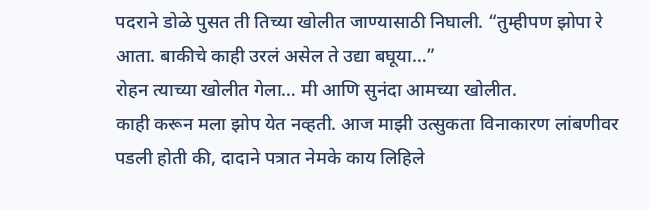पदराने डोळे पुसत ती तिच्या खोलीत जाण्यासाठी निघाली. “तुम्हीपण झोपा रे आता. बाकीचे काही उरलं असेल ते उद्या बघूया…”
रोहन त्याच्या खोलीत गेला… मी आणि सुनंदा आमच्या खोलीत.
काही करून मला झोप येत नव्हती. आज माझी उत्सुकता विनाकारण लांबणीवर पडली होती की, दादाने पत्रात नेमके काय लिहिले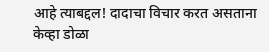आहे त्याबद्दल! दादाचा विचार करत असताना केव्हा डोळा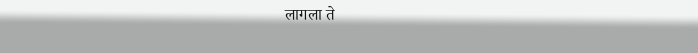लागला ते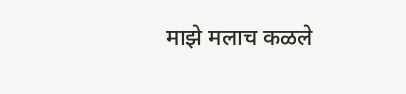माझे मलाच कळले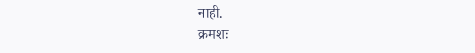नाही.
क्रमशः